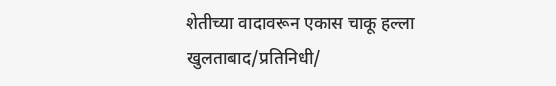शेतीच्या वादावरून एकास चाकू हल्ला
खुलताबाद/प्रतिनिधी/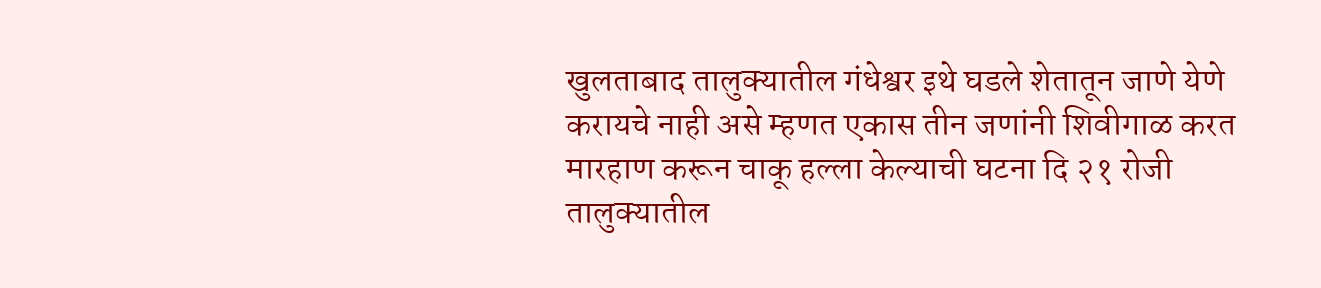खुलताबाद तालुक्यातील गंधेश्वर इथे घडले शेतातून जाणे येणे करायचे नाही असे म्हणत एकास तीन जणांनी शिवीगाळ करत मारहाण करून चाकू हल्ला केल्याची घटना दि २१ रोजी तालुक्यातील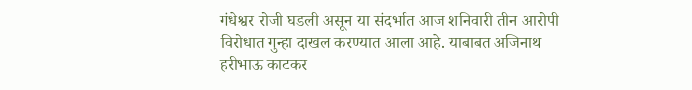गंधेश्वर रोजी घडली असून या संदर्भात आज शनिवारी तीन आरोपी विरोधात गुन्हा दाखल करण्यात आला आहे. याबाबत अजिनाथ हरीभाऊ काटकर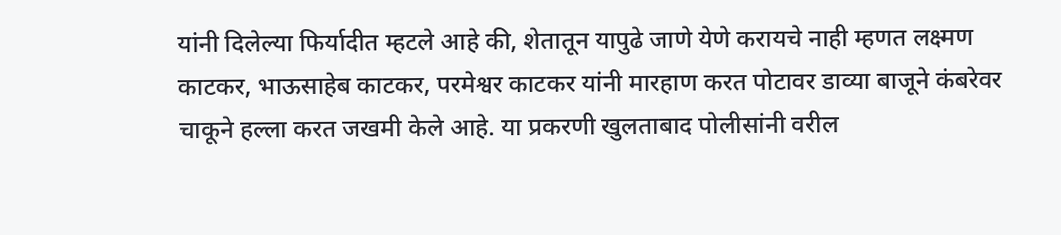यांनी दिलेल्या फिर्यादीत म्हटले आहे की, शेतातून यापुढे जाणे येणे करायचे नाही म्हणत लक्ष्मण काटकर, भाऊसाहेब काटकर, परमेश्वर काटकर यांनी मारहाण करत पोटावर डाव्या बाजूने कंबरेवर चाकूने हल्ला करत जखमी केले आहे. या प्रकरणी खुलताबाद पोलीसांनी वरील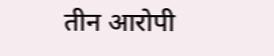तीन आरोपी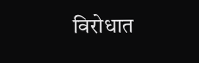विरोधात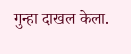गुन्हा दाखल केला.